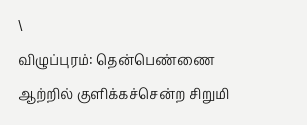\
விழுப்புரம்: தென்பெண்ணை ஆற்றில் குளிக்கச்சென்ற சிறுமி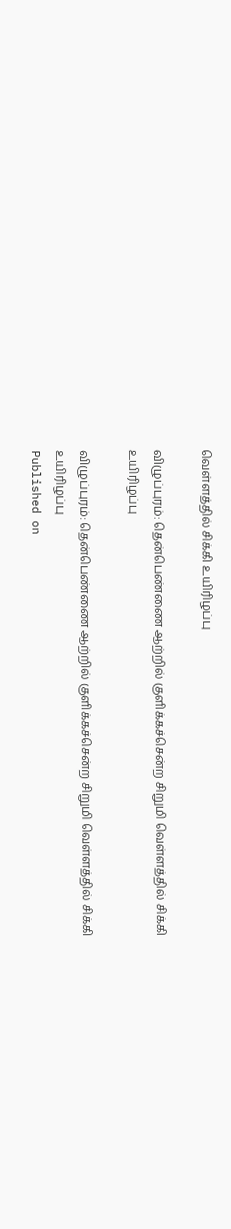வெள்ளத்தில் சிக்கி உயிரிழப்பு

விழுப்புரம்: தென்பெண்ணை ஆற்றில் குளிக்கச்சென்ற சிறுமி வெள்ளத்தில் சிக்கி உயிரிழப்பு

விழுப்புரம்: தென்பெண்ணை ஆற்றில் குளிக்கச்சென்ற சிறுமி வெள்ளத்தில் சிக்கி உயிரிழப்பு
Published on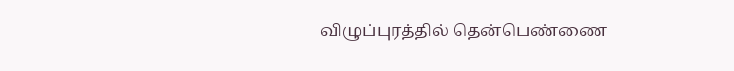விழுப்புரத்தில் தென்பெண்ணை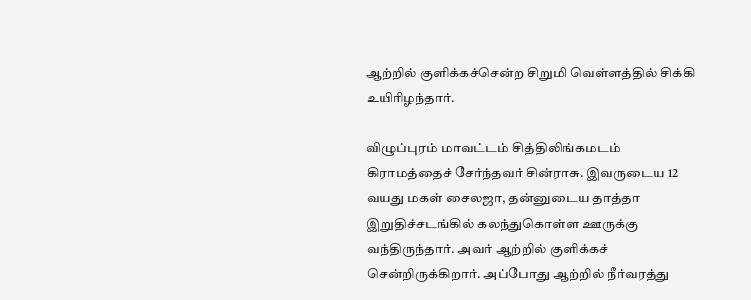ஆற்றில் குளிக்கச்சென்ற சிறுமி வெள்ளத்தில் சிக்கி உயிரிழந்தார்.

விழுப்புரம் மாவட்டம் சித்திலிங்கமடம் கிராமத்தைச் சேர்ந்தவர் சின்ராசு. இவருடைய 12 வயது மகள் சைலஜா, தன்னுடைய தாத்தா இறுதிச்சடங்கில் கலந்துகொள்ள ஊருக்கு வந்திருந்தார். அவர் ஆற்றில் குளிக்கச் சென்றிருக்கிறார். அப்போது ஆற்றில் நீர்வரத்து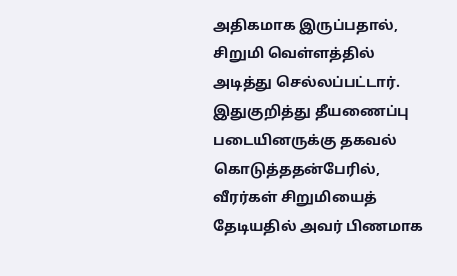அதிகமாக இருப்பதால், சிறுமி வெள்ளத்தில் அடித்து செல்லப்பட்டார். இதுகுறித்து தீயணைப்பு படையினருக்கு தகவல் கொடுத்ததன்பேரில், வீரர்கள் சிறுமியைத் தேடியதில் அவர் பிணமாக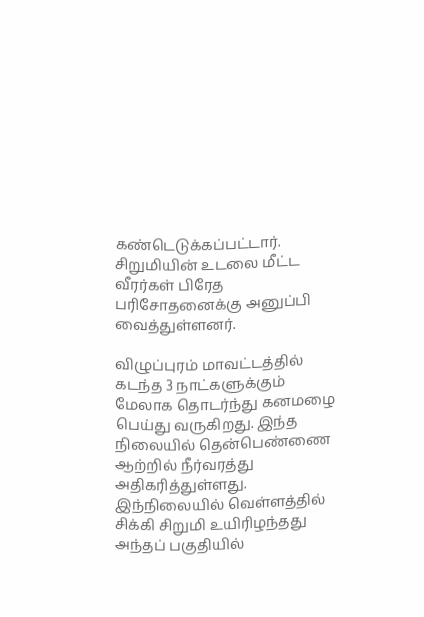கண்டெடுக்கப்பட்டார். சிறுமியின் உடலை மீட்ட வீரர்கள் பிரேத பரிசோதனைக்கு அனுப்பி வைத்துள்ளனர்.

விழுப்புரம் மாவட்டத்தில் கடந்த 3 நாட்களுக்கும் மேலாக தொடர்ந்து கனமழை பெய்து வருகிறது. இந்த நிலையில் தென்பெண்ணை ஆற்றில் நீர்வரத்து அதிகரித்துள்ளது. இந்நிலையில் வெள்ளத்தில் சிக்கி சிறுமி உயிரிழந்தது அந்தப் பகுதியில்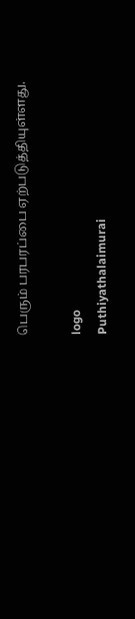பெரும் பரபரப்பை ஏற்படுத்தியுள்ளது.

logo
Puthiyathalaimurai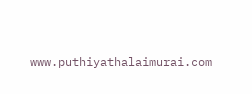www.puthiyathalaimurai.com